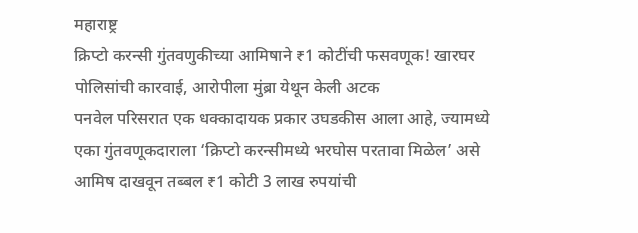महाराष्ट्र
क्रिप्टो करन्सी गुंतवणुकीच्या आमिषाने ₹1 कोटींची फसवणूक! खारघर पोलिसांची कारवाई, आरोपीला मुंब्रा येथून केली अटक
पनवेल परिसरात एक धक्कादायक प्रकार उघडकीस आला आहे, ज्यामध्ये एका गुंतवणूकदाराला ‘क्रिप्टो करन्सीमध्ये भरघोस परतावा मिळेल’ असे आमिष दाखवून तब्बल ₹1 कोटी 3 लाख रुपयांची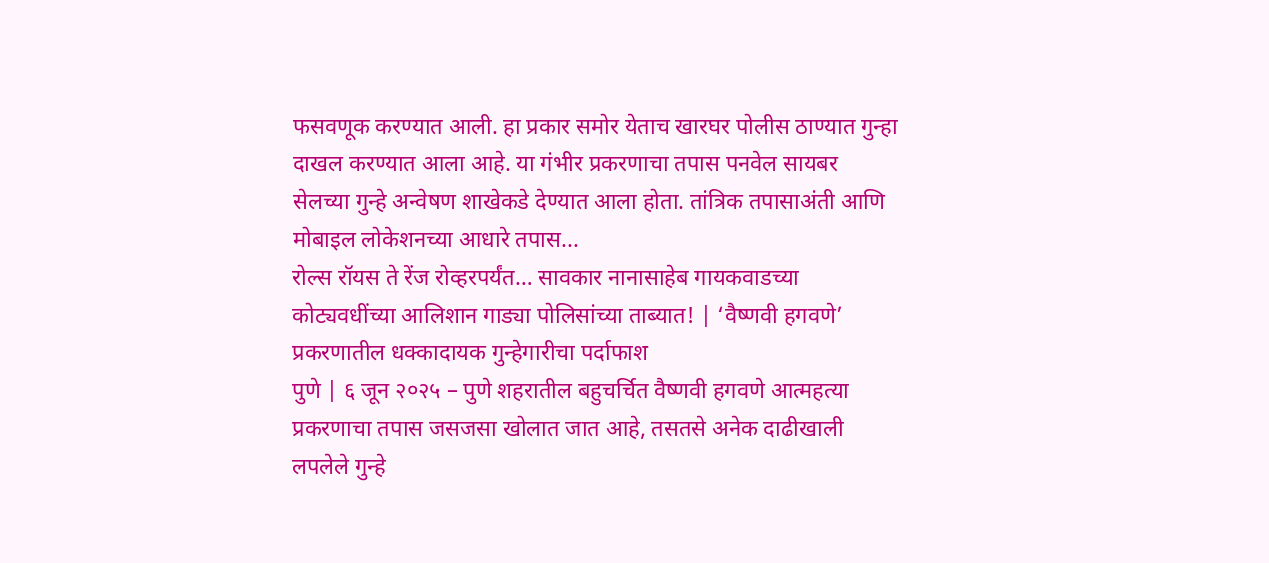फसवणूक करण्यात आली. हा प्रकार समोर येताच खारघर पोलीस ठाण्यात गुन्हा दाखल करण्यात आला आहे. या गंभीर प्रकरणाचा तपास पनवेल सायबर सेलच्या गुन्हे अन्वेषण शाखेकडे देण्यात आला होता. तांत्रिक तपासाअंती आणि मोबाइल लोकेशनच्या आधारे तपास...
रोल्स रॉयस ते रेंज रोव्हरपर्यंत… सावकार नानासाहेब गायकवाडच्या कोट्यवधींच्या आलिशान गाड्या पोलिसांच्या ताब्यात! | ‘वैष्णवी हगवणे’ प्रकरणातील धक्कादायक गुन्हेगारीचा पर्दाफाश
पुणे | ६ जून २०२५ – पुणे शहरातील बहुचर्चित वैष्णवी हगवणे आत्महत्या प्रकरणाचा तपास जसजसा खोलात जात आहे, तसतसे अनेक दाढीखाली लपलेले गुन्हे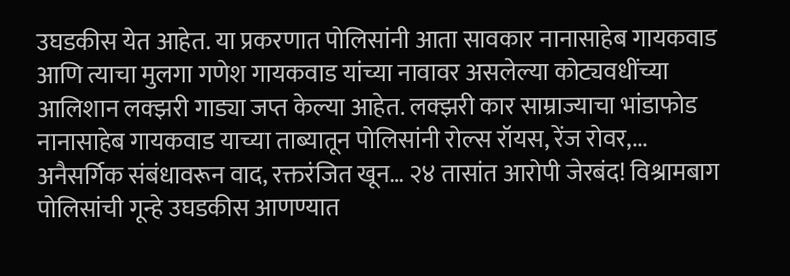उघडकीस येत आहेत. या प्रकरणात पोलिसांनी आता सावकार नानासाहेब गायकवाड आणि त्याचा मुलगा गणेश गायकवाड यांच्या नावावर असलेल्या कोट्यवधींच्या आलिशान लक्झरी गाड्या जप्त केल्या आहेत. लक्झरी कार साम्राज्याचा भांडाफोड नानासाहेब गायकवाड याच्या ताब्यातून पोलिसांनी रोल्स रॉयस, रेंज रोवर,...
अनैसर्गिक संबंधावरून वाद, रक्तरंजित खून… २४ तासांत आरोपी जेरबंद! विश्रामबाग पोलिसांची गून्हे उघडकीस आणण्यात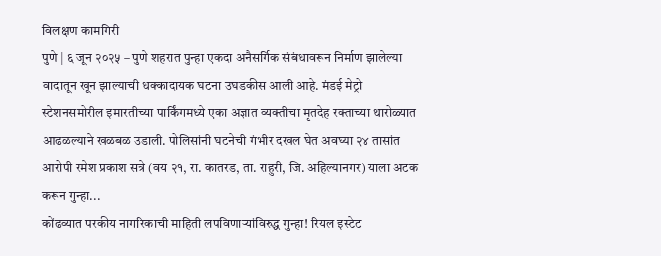विलक्षण कामगिरी
पुणे | ६ जून २०२५ – पुणे शहरात पुन्हा एकदा अनैसर्गिक संबंधावरून निर्माण झालेल्या वादातून खून झाल्याची धक्कादायक घटना उघडकीस आली आहे. मंडई मेट्रो स्टेशनसमोरील इमारतीच्या पार्किंगमध्ये एका अज्ञात व्यक्तीचा मृतदेह रक्ताच्या थारोळ्यात आढळल्याने खळबळ उडाली. पोलिसांनी घटनेची गंभीर दखल घेत अवघ्या २४ तासांत आरोपी रमेश प्रकाश सत्रे (वय २१, रा. कातरड, ता. राहुरी, जि. अहिल्यानगर) याला अटक करून गुन्हा...
कोंढव्यात परकीय नागरिकाची माहिती लपविणाऱ्यांविरुद्ध गुन्हा! रियल इस्टेट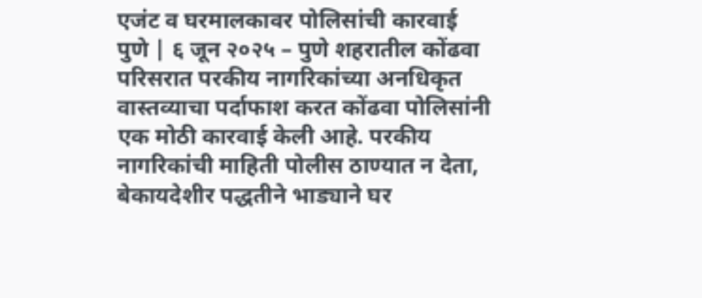एजंट व घरमालकावर पोलिसांची कारवाई
पुणे | ६ जून २०२५ – पुणे शहरातील कोंढवा परिसरात परकीय नागरिकांच्या अनधिकृत वास्तव्याचा पर्दाफाश करत कोंढवा पोलिसांनी एक मोठी कारवाई केली आहे. परकीय नागरिकांची माहिती पोलीस ठाण्यात न देता, बेकायदेशीर पद्धतीने भाड्याने घर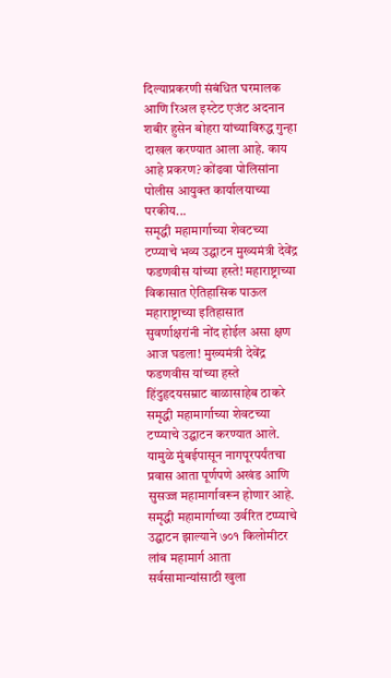दिल्याप्रकरणी संबंधित घरमालक आणि रिअल इस्टेट एजंट अदनान शबीर हुसेन बोहरा यांच्याविरुद्ध गुन्हा दाखल करण्यात आला आहे. काय आहे प्रकरण? कोंढवा पोलिसांना पोलीस आयुक्त कार्यालयाच्या परकीय...
समृद्धी महामार्गाच्या शेवटच्या टप्प्याचे भव्य उद्घाटन मुख्यमंत्री देवेंद्र फडणवीस यांच्या हस्ते! महाराष्ट्राच्या विकासात ऐतिहासिक पाऊल
महाराष्ट्राच्या इतिहासात सुवर्णाक्षरांनी नोंद होईल असा क्षण आज घडला! मुख्यमंत्री देवेंद्र फडणवीस यांच्या हस्ते हिंदुहृदयसम्राट बाळासाहेब ठाकरे समृद्धी महामार्गाच्या शेवटच्या टप्प्याचे उद्घाटन करण्यात आले. यामुळे मुंबईपासून नागपूरपर्यंतचा प्रवास आता पूर्णपणे अखंड आणि सुसज्ज महामार्गावरून होणार आहे. समृद्धी महामार्गाच्या उर्वरित टप्प्याचे उद्घाटन झाल्याने ७०१ किलोमीटर लांब महामार्ग आता सर्वसामान्यांसाठी खुला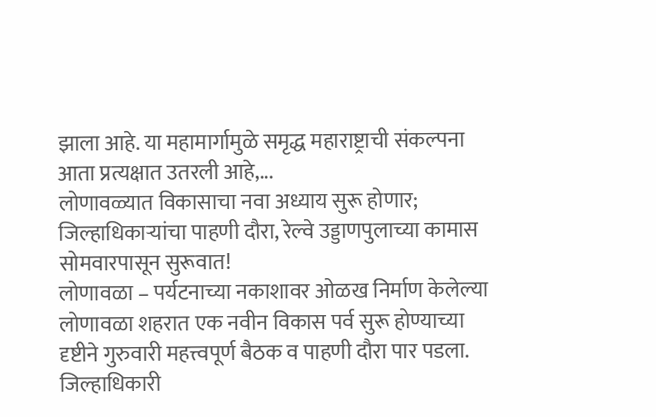झाला आहे. या महामार्गामुळे समृद्ध महाराष्ट्राची संकल्पना आता प्रत्यक्षात उतरली आहे,...
लोणावळ्यात विकासाचा नवा अध्याय सुरू होणार; जिल्हाधिकाऱ्यांचा पाहणी दौरा, रेल्वे उड्डाणपुलाच्या कामास सोमवारपासून सुरूवात!
लोणावळा – पर्यटनाच्या नकाशावर ओळख निर्माण केलेल्या लोणावळा शहरात एक नवीन विकास पर्व सुरू होण्याच्या दृष्टीने गुरुवारी महत्त्वपूर्ण बैठक व पाहणी दौरा पार पडला. जिल्हाधिकारी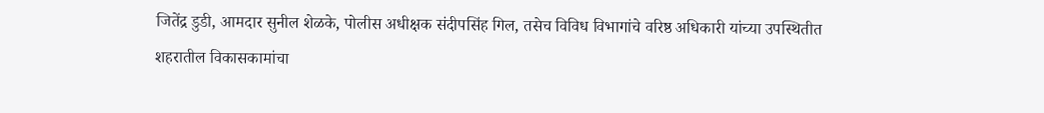जितेंद्र डुडी, आमदार सुनील शेळके, पोलीस अधीक्षक संदीपसिंह गिल, तसेच विविध विभागांचे वरिष्ठ अधिकारी यांच्या उपस्थितीत शहरातील विकासकामांचा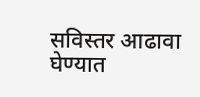सविस्तर आढावा घेण्यात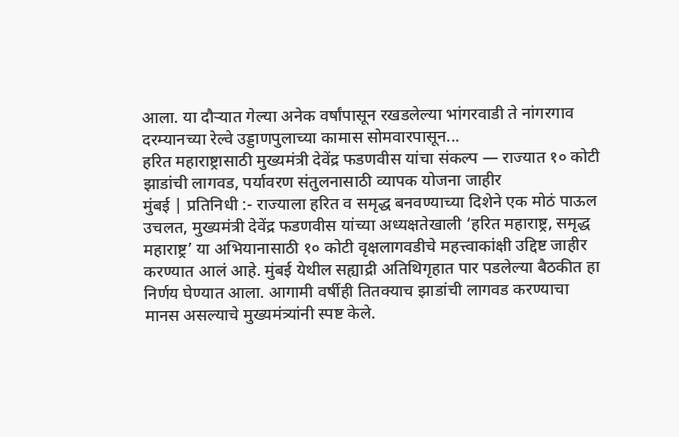आला. या दौऱ्यात गेल्या अनेक वर्षांपासून रखडलेल्या भांगरवाडी ते नांगरगाव दरम्यानच्या रेल्वे उड्डाणपुलाच्या कामास सोमवारपासून...
हरित महाराष्ट्रासाठी मुख्यमंत्री देवेंद्र फडणवीस यांचा संकल्प — राज्यात १० कोटी झाडांची लागवड, पर्यावरण संतुलनासाठी व्यापक योजना जाहीर
मुंबई | प्रतिनिधी :- राज्याला हरित व समृद्ध बनवण्याच्या दिशेने एक मोठं पाऊल उचलत, मुख्यमंत्री देवेंद्र फडणवीस यांच्या अध्यक्षतेखाली ‘हरित महाराष्ट्र, समृद्ध महाराष्ट्र’ या अभियानासाठी १० कोटी वृक्षलागवडीचे महत्त्वाकांक्षी उद्दिष्ट जाहीर करण्यात आलं आहे. मुंबई येथील सह्याद्री अतिथिगृहात पार पडलेल्या बैठकीत हा निर्णय घेण्यात आला. आगामी वर्षीही तितक्याच झाडांची लागवड करण्याचा मानस असल्याचे मुख्यमंत्र्यांनी स्पष्ट केले.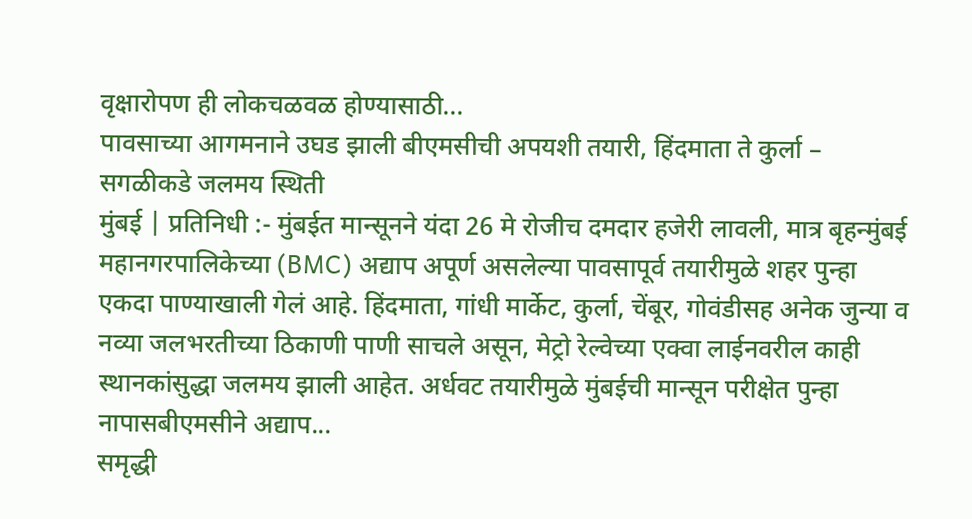वृक्षारोपण ही लोकचळवळ होण्यासाठी...
पावसाच्या आगमनाने उघड झाली बीएमसीची अपयशी तयारी, हिंदमाता ते कुर्ला – सगळीकडे जलमय स्थिती
मुंबई | प्रतिनिधी :- मुंबईत मान्सूनने यंदा 26 मे रोजीच दमदार हजेरी लावली, मात्र बृहन्मुंबई महानगरपालिकेच्या (BMC) अद्याप अपूर्ण असलेल्या पावसापूर्व तयारीमुळे शहर पुन्हा एकदा पाण्याखाली गेलं आहे. हिंदमाता, गांधी मार्केट, कुर्ला, चेंबूर, गोवंडीसह अनेक जुन्या व नव्या जलभरतीच्या ठिकाणी पाणी साचले असून, मेट्रो रेल्वेच्या एक्वा लाईनवरील काही स्थानकांसुद्धा जलमय झाली आहेत. अर्धवट तयारीमुळे मुंबईची मान्सून परीक्षेत पुन्हा नापासबीएमसीने अद्याप...
समृद्धी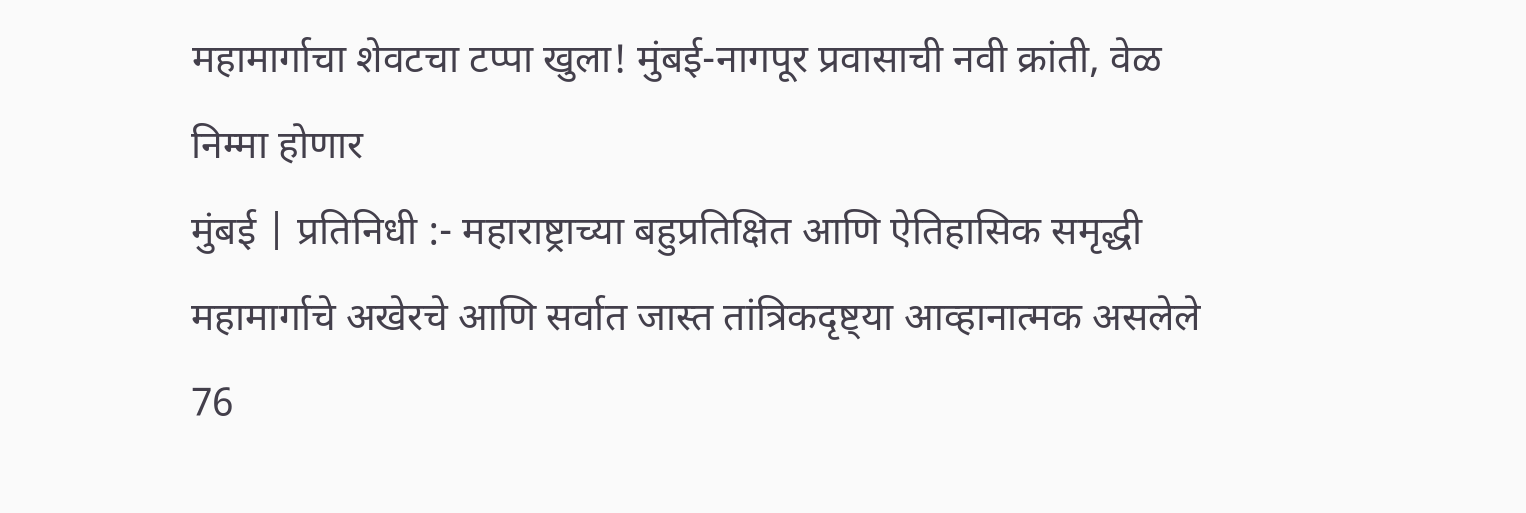महामार्गाचा शेवटचा टप्पा खुला! मुंबई-नागपूर प्रवासाची नवी क्रांती, वेळ निम्मा होणार
मुंबई | प्रतिनिधी :- महाराष्ट्राच्या बहुप्रतिक्षित आणि ऐतिहासिक समृद्धी महामार्गाचे अखेरचे आणि सर्वात जास्त तांत्रिकदृष्ट्या आव्हानात्मक असलेले 76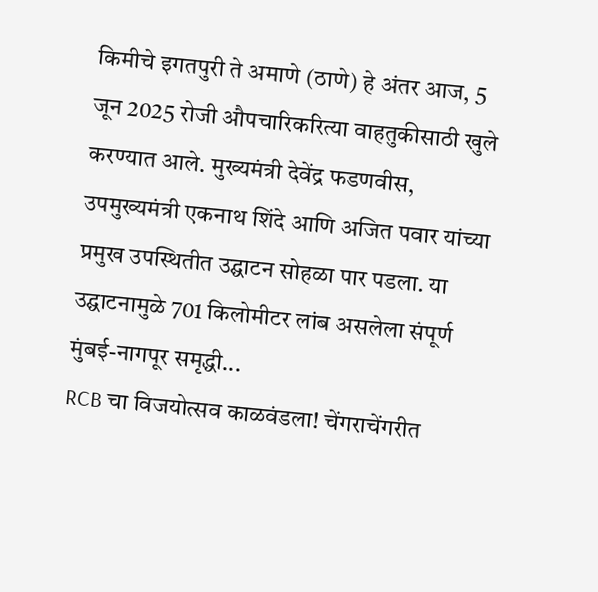किमीचे इगतपुरी ते अमाणे (ठाणे) हे अंतर आज, 5 जून 2025 रोजी औपचारिकरित्या वाहतुकीसाठी खुले करण्यात आले. मुख्यमंत्री देवेंद्र फडणवीस, उपमुख्यमंत्री एकनाथ शिंदे आणि अजित पवार यांच्या प्रमुख उपस्थितीत उद्घाटन सोहळा पार पडला. या उद्घाटनामुळे 701 किलोमीटर लांब असलेला संपूर्ण मुंबई-नागपूर समृद्धी...
RCB चा विजयोत्सव काळवंडला! चेंगराचेंगरीत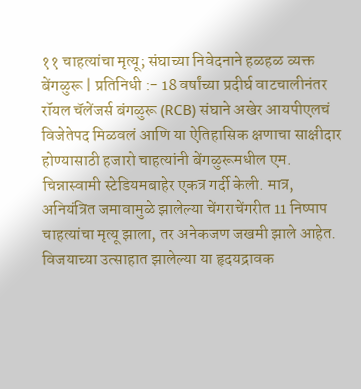११ चाहत्यांचा मृत्यू; संघाच्या निवेदनाने हळहळ व्यक्त
बेंगळुरू | प्रतिनिधी :- 18 वर्षांच्या प्रदीर्घ वाटचालीनंतर रॉयल चॅलेंजर्स बंगळुरू (RCB) संघाने अखेर आयपीएलचं विजेतेपद मिळवलं आणि या ऐतिहासिक क्षणाचा साक्षीदार होण्यासाठी हजारो चाहत्यांनी बेंगळुरूमधील एम. चिन्नास्वामी स्टेडियमबाहेर एकत्र गर्दी केली. मात्र, अनियंत्रित जमावामुळे झालेल्या चेंगराचेंगरीत 11 निष्पाप चाहत्यांचा मृत्यू झाला, तर अनेकजण जखमी झाले आहेत. विजयाच्या उत्साहात झालेल्या या हृदयद्रावक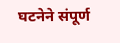घटनेने संपूर्ण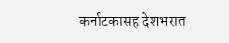कर्नाटकासह देशभरात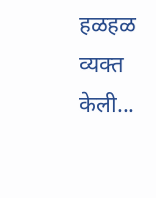हळहळ व्यक्त केली...